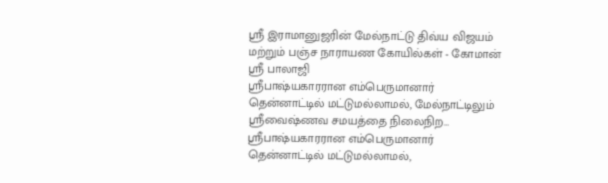ஸ்ரீ இராமானுஜரின் மேல்நாட்டு திவ்ய விஜயம் மற்றும் பஞ்ச நாராயண கோயில்கள் - கோமான் ஶ்ரீ பாலாஜி
ஸ்ரீபாஷ்யகாரரான எம்பெருமானார் தென்னாட்டில் மட்டுமல்லாமல், மேல்நாட்டிலும் ஸ்ரீவைஷ்ணவ சமயத்தை நிலைநிற…
ஸ்ரீபாஷ்யகாரரான எம்பெருமானார் தென்னாட்டில் மட்டுமல்லாமல்,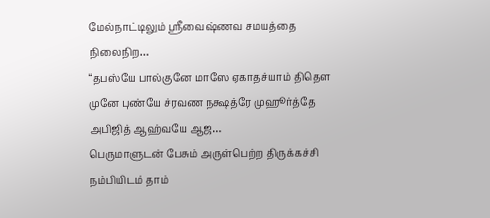மேல்நாட்டிலும் ஸ்ரீவைஷ்ணவ சமயத்தை நிலைநிற…
“தபஸ்யே பால்குனே மாஸே ஏகாதச்யாம் திதௌ முனே புண்யே ச்ரவண நக்ஷத்ரே முஹூர்த்தே அபிஜித் ஆஹ்வயே ஆஜ…
பெருமாளுடன் பேசும் அருள்பெற்ற திருக்கச்சி நம்பியிடம் தாம்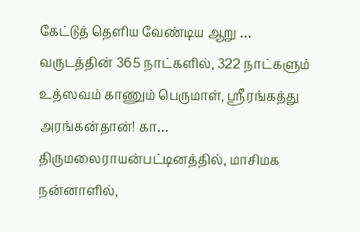கேட்டுத் தெளிய வேண்டிய ஆறு …
வருடத்தின் 365 நாட்களில், 322 நாட்களும் உத்ஸவம் காணும் பெருமாள், ஸ்ரீரங்கத்து அரங்கன்தான்! கா…
திருமலைராயன்பட்டினத்தில், மாசிமக நன்னாளில்,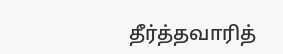தீர்த்தவாரித்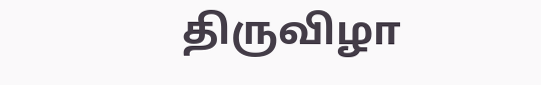திருவிழா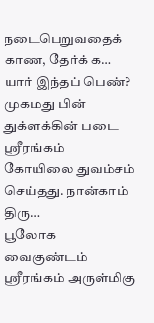நடைபெறுவதைக் காண, தேர்க் க…
யார் இந்தப் பெண்? முகமது பின் துக்ளக்கின் படை ஸ்ரீரங்கம் கோயிலை துவம்சம் செய்தது. நான்காம் திரு…
பூலோக வைகுண்டம் ஸ்ரீரங்கம் அருள்மிகு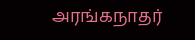அரங்கநாதர்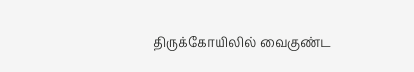திருக்கோயிலில் வைகுண்ட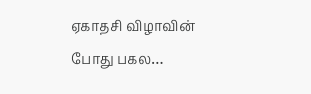ஏகாதசி விழாவின் போது பகல…